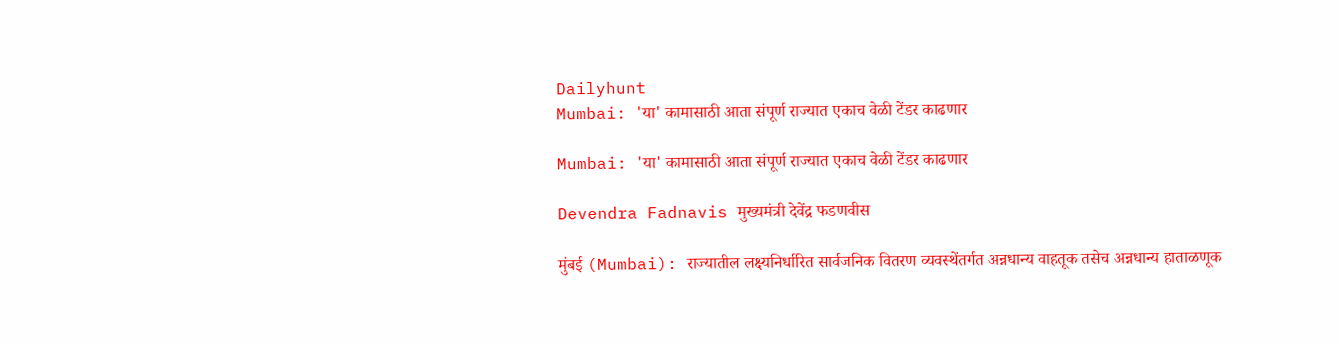Dailyhunt
Mumbai: 'या' कामासाठी आता संपूर्ण राज्यात एकाच वेळी टेंडर काढणार

Mumbai: 'या' कामासाठी आता संपूर्ण राज्यात एकाच वेळी टेंडर काढणार

Devendra Fadnavis मुख्यमंत्री देवेंद्र फडणवीस

मुंबई (Mumbai): राज्यातील लक्ष्यनिर्धारित सार्वजनिक वितरण व्यवस्थेंतर्गत अन्नधान्य वाहतूक तसेच अन्नधान्य हाताळणूक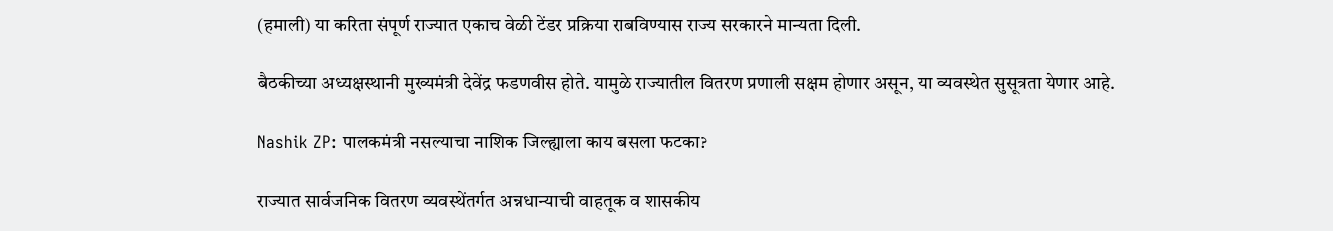(हमाली) या करिता संपूर्ण राज्यात एकाच वेळी टेंडर प्रक्रिया राबविण्यास राज्य सरकारने मान्यता दिली.

बैठकीच्या अध्यक्षस्थानी मुख्यमंत्री देवेंद्र फडणवीस होते. यामुळे राज्यातील वितरण प्रणाली सक्षम होणार असून, या व्यवस्थेत सुसूत्रता येणार आहे.

Nashik ZP: पालकमंत्री नसल्याचा नाशिक जिल्ह्याला काय बसला फटका?

राज्यात सार्वजनिक वितरण व्यवस्थेंतर्गत अन्नधान्याची वाहतूक व शासकीय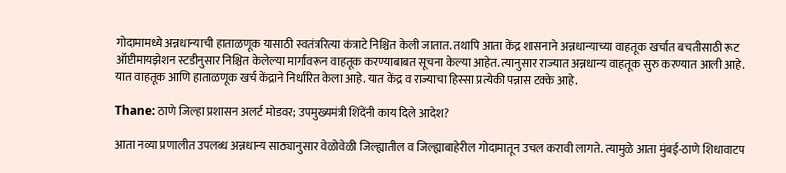गोदामामध्ये अन्नधान्याची हाताळणूक यासाठी स्वतंत्ररित्या कंत्राटे निश्चित केली जातात. तथापि आता केंद्र शासनाने अन्नधान्याच्या वाहतूक खर्चात बचतीसाठी रूट ऑप्टीमायझेशन स्टडीनुसार निश्चित केलेल्या मार्गावरून वाहतूक करण्याबाबत सूचना केल्या आहेत. त्यानुसार राज्यात अन्नधान्य वाहतूक सुरु करण्यात आली आहे. यात वाहतूक आणि हाताळणूक खर्च केंद्राने निर्धारित केला आहे. यात केंद्र व राज्याचा हिस्सा प्रत्येकी पन्नास टक्के आहे.

Thane: ठाणे जिल्हा प्रशासन अलर्ट मोडवर; उपमुख्यमंत्री शिंदेंनी काय दिले आदेश?

आता नव्या प्रणालीत उपलब्ध अन्नधान्य साठ्यानुसार वेळोवेळी जिल्ह्यातील व जिल्ह्याबाहेरील गोदामातून उचल करावी लागते. त्यामुळे आता मुंबई-ठाणे शिधावाटप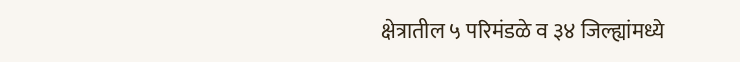क्षेत्रातील ५ परिमंडळे व ३४ जिल्ह्यांमध्ये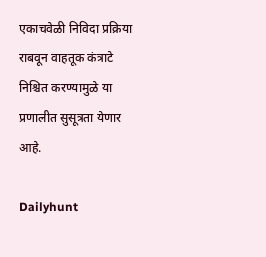एकाचवेळी निविदा प्रक्रिया राबवून वाहतूक कंत्राटे निश्चित करण्यामुळे या प्रणालीत सुसूत्रता येणार आहे.

Dailyhunt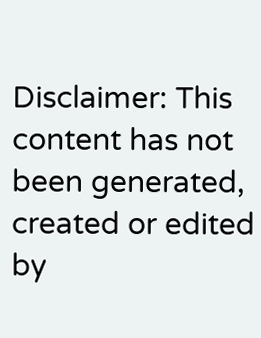Disclaimer: This content has not been generated, created or edited by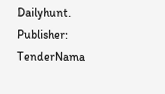Dailyhunt. Publisher: TenderNama